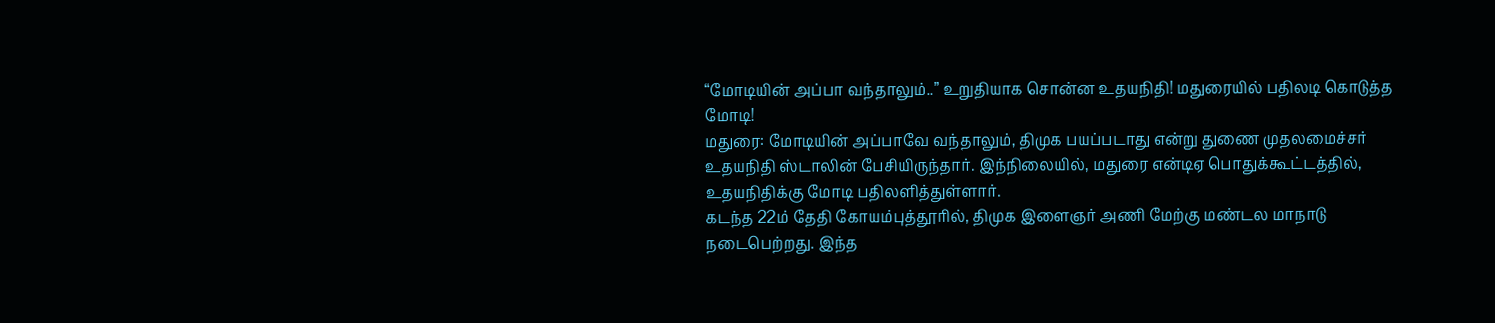“மோடியின் அப்பா வந்தாலும்..” உறுதியாக சொன்ன உதயநிதி! மதுரையில் பதிலடி கொடுத்த மோடி!
மதுரை: மோடியின் அப்பாவே வந்தாலும், திமுக பயப்படாது என்று துணை முதலமைச்சர் உதயநிதி ஸ்டாலின் பேசியிருந்தார். இந்நிலையில், மதுரை என்டிஏ பொதுக்கூட்டத்தில், உதயநிதிக்கு மோடி பதிலளித்துள்ளார்.
கடந்த 22ம் தேதி கோயம்புத்தூரில், திமுக இளைஞர் அணி மேற்கு மண்டல மாநாடு நடைபெற்றது. இந்த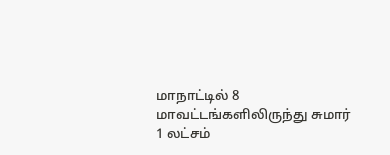மாநாட்டில் 8 மாவட்டங்களிலிருந்து சுமார் 1 லட்சம்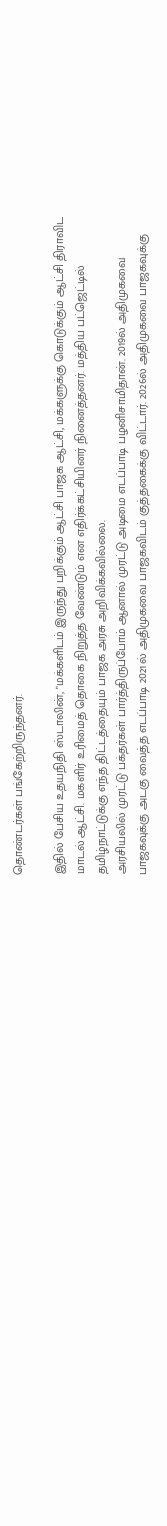தொண்டர்கள் பங்கேற்றிருந்தனர்.

இதில் பேசிய உதயநிதி ஸ்டாலின், "மக்களிடம் இருந்து பறிக்கும் ஆட்சி பாஜக ஆட்சி, மக்களுக்கு கொடுக்கும் ஆட்சி திராவிட மாடல் ஆட்சி. மகளிர் உரிமைத் தொகை நிறுத்த வேண்டும் என எதிர்க்கட்சியினர் நினைத்தனர். மத்திய பட்ஜெட்டில் தமிழ்நாட்டுக்கு எந்த திட்டத்தையும் பாஜக அரசு அறிவிக்கவில்லை.
அரசியலில் முரட்டு பக்தர்கள் பார்த்திருப்போம் ஆனால் முரட்டு அடிமை எடப்பாடி பழனிசாமிதான். 2019ல் அதிமுகவை பாஜகவுக்கு அடகு வைத்த எடப்பாடி 2021ல் அதிமுகவை பாஜகவிடம் குத்தகைக்கு விட்டார். 2026ல் அதிமுகவை பாஜகவுக்கு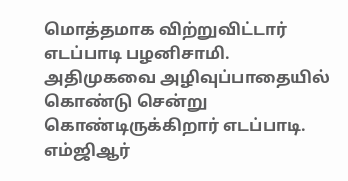மொத்தமாக விற்றுவிட்டார் எடப்பாடி பழனிசாமி.
அதிமுகவை அழிவுப்பாதையில் கொண்டு சென்று கொண்டிருக்கிறார் எடப்பாடி. எம்ஜிஆர்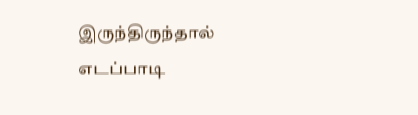இருந்திருந்தால் எடப்பாடி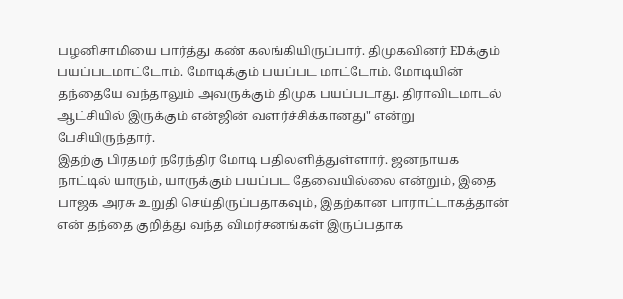பழனிசாமியை பார்த்து கண் கலங்கியிருப்பார். திமுகவினர் EDக்கும் பயப்படமாட்டோம். மோடிக்கும் பயப்பட மாட்டோம். மோடியின் தந்தையே வந்தாலும் அவருக்கும் திமுக பயப்படாது. திராவிடமாடல் ஆட்சியில் இருக்கும் என்ஜின் வளர்ச்சிக்கானது" என்று பேசியிருந்தார்.
இதற்கு பிரதமர் நரேந்திர மோடி பதிலளித்துள்ளார். ஜனநாயக நாட்டில் யாரும், யாருக்கும் பயப்பட தேவையில்லை என்றும், இதை பாஜக அரசு உறுதி செய்திருப்பதாகவும், இதற்கான பாராட்டாகத்தான் என் தந்தை குறித்து வந்த விமர்சனங்கள் இருப்பதாக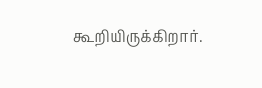கூறியிருக்கிறார்.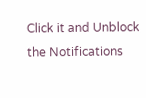Click it and Unblock the Notifications